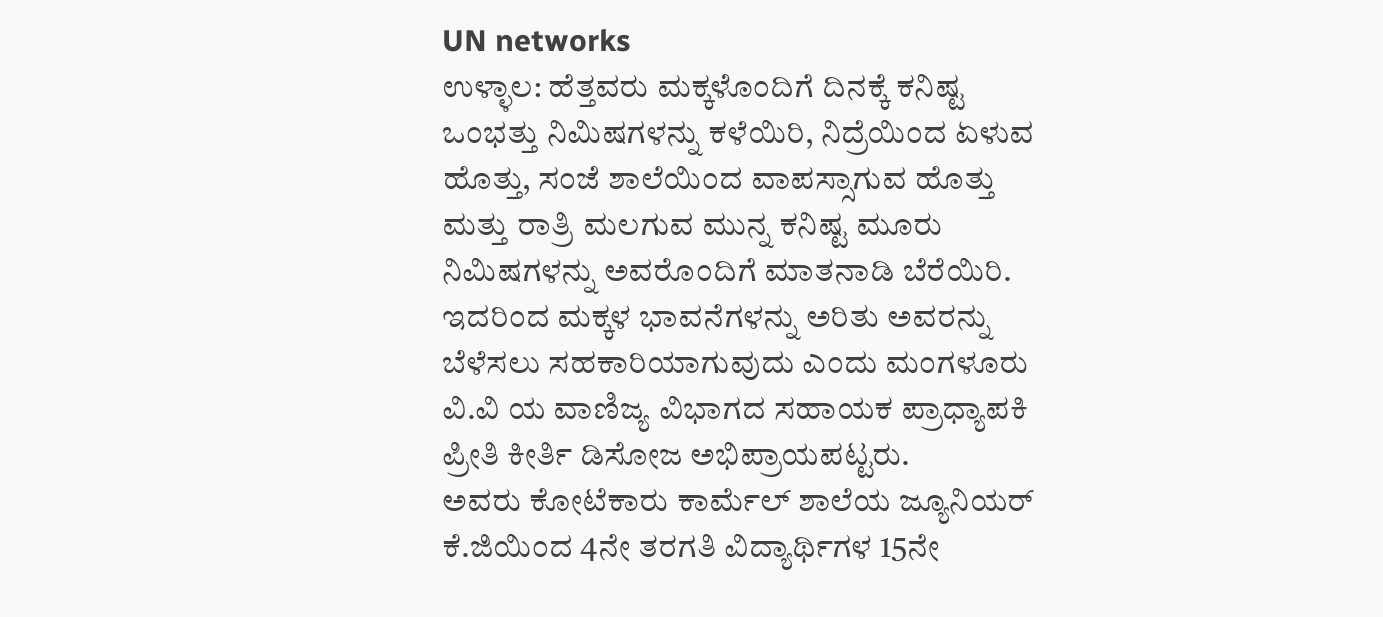UN networks
ಉಳ್ಳಾಲ: ಹೆತ್ತವರು ಮಕ್ಕಳೊಂದಿಗೆ ದಿನಕ್ಕೆ ಕನಿಷ್ಟ ಒಂಭತ್ತು ನಿಮಿಷಗಳನ್ನು ಕಳೆಯಿರಿ, ನಿದ್ರೆಯಿಂದ ಏಳುವ ಹೊತ್ತು, ಸಂಜೆ ಶಾಲೆಯಿಂದ ವಾಪಸ್ಸಾಗುವ ಹೊತ್ತು ಮತ್ತು ರಾತ್ರಿ ಮಲಗುವ ಮುನ್ನ ಕನಿಷ್ಟ ಮೂರು ನಿಮಿಷಗಳನ್ನು ಅವರೊಂದಿಗೆ ಮಾತನಾಡಿ ಬೆರೆಯಿರಿ. ಇದರಿಂದ ಮಕ್ಕಳ ಭಾವನೆಗಳನ್ನು ಅರಿತು ಅವರನ್ನು ಬೆಳೆಸಲು ಸಹಕಾರಿಯಾಗುವುದು ಎಂದು ಮಂಗಳೂರು ವಿ.ವಿ ಯ ವಾಣಿಜ್ಯ ವಿಭಾಗದ ಸಹಾಯಕ ಪ್ರಾಧ್ಯಾಪಕಿ ಪ್ರೀತಿ ಕೀರ್ತಿ ಡಿಸೋಜ ಅಭಿಪ್ರಾಯಪಟ್ಟರು.
ಅವರು ಕೋಟೆಕಾರು ಕಾರ್ಮೆಲ್ ಶಾಲೆಯ ಜ್ಯೂನಿಯರ್ ಕೆ.ಜಿಯಿಂದ 4ನೇ ತರಗತಿ ವಿದ್ಯಾರ್ಥಿಗಳ 15ನೇ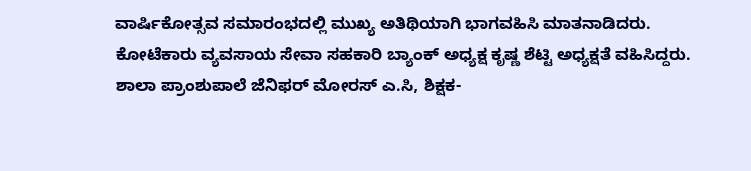ವಾರ್ಷಿಕೋತ್ಸವ ಸಮಾರಂಭದಲ್ಲಿ ಮುಖ್ಯ ಅತಿಥಿಯಾಗಿ ಭಾಗವಹಿಸಿ ಮಾತನಾಡಿದರು.
ಕೋಟೆಕಾರು ವ್ಯವಸಾಯ ಸೇವಾ ಸಹಕಾರಿ ಬ್ಯಾಂಕ್ ಅಧ್ಯಕ್ಷ ಕೃಷ್ಣ ಶೆಟ್ಟಿ ಅಧ್ಯಕ್ಷತೆ ವಹಿಸಿದ್ದರು.
ಶಾಲಾ ಪ್ರಾಂಶುಪಾಲೆ ಜೆನಿಫರ್ ಮೋರಸ್ ಎ.ಸಿ, ಶಿಕ್ಷಕ-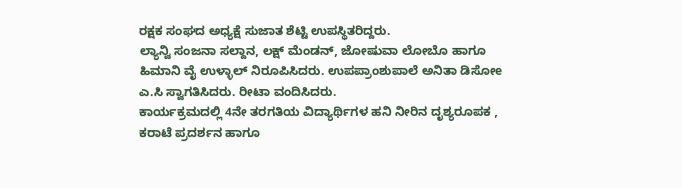ರಕ್ಷಕ ಸಂಘದ ಅಧ್ಯಕ್ಷೆ ಸುಜಾತ ಶೆಟ್ಟಿ ಉಪಸ್ಥಿತರಿದ್ದರು.
ಲ್ಯಾನ್ವಿ ಸಂಜನಾ ಸಲ್ದಾನ, ಲಕ್ಷ್ ಮೆಂಡನ್, ಜೋಷುವಾ ಲೋಬೊ ಹಾಗೂ ಹಿಮಾನಿ ವೈ ಉಳ್ಳಾಲ್ ನಿರೂಪಿಸಿದರು. ಉಪಪ್ರಾಂಶುಪಾಲೆ ಅನಿತಾ ಡಿಸೋe ಎ.ಸಿ ಸ್ವಾಗತಿಸಿದರು. ರೀಟಾ ವಂದಿಸಿದರು.
ಕಾರ್ಯಕ್ರಮದಲ್ಲಿ 4ನೇ ತರಗತಿಯ ವಿದ್ಯಾರ್ಥಿಗಳ ಹನಿ ನೀರಿನ ದೃಶ್ಯರೂಪಕ , ಕರಾಟೆ ಪ್ರದರ್ಶನ ಹಾಗೂ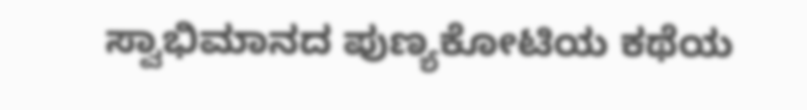ಸ್ವಾಭಿಮಾನದ ಪುಣ್ಯಕೋಟಿಯ ಕಥೆಯ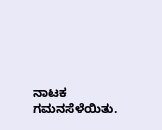ನಾಟಕ ಗಮನಸೆಳೆಯಿತು.